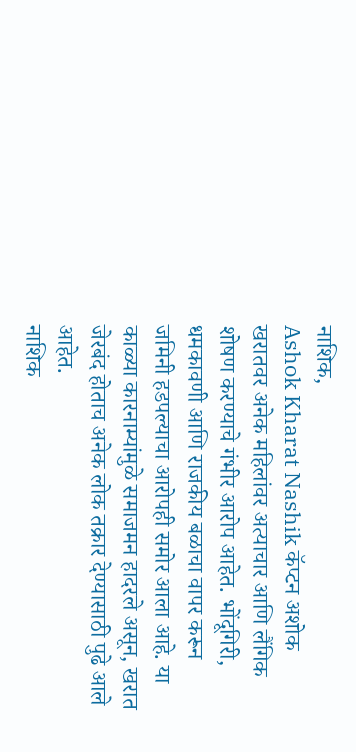नाशिक,
Ashok Kharat Nashik कॅप्टन अशोक खरातवर अनेक महिलांवर अत्याचार आणि लैंगिक शोषण करण्याचे गंभीर आरोप आहेत. भोंदूगिरी, धमकावणी आणि राजकीय बळाचा वापर करून जमिनी हडपल्याचा आरोपही समोर आला आहे. या काळ्या कारनाम्यांमुळे समाजमन हादरले असून, खरात जेरबंद होताच अनेक लोक तक्रार देण्यासाठी पुढे आले आहेत.
नाशिक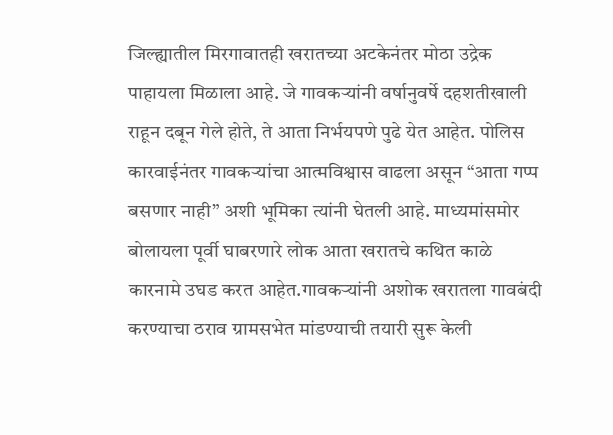जिल्ह्यातील मिरगावातही खरातच्या अटकेनंतर मोठा उद्रेक पाहायला मिळाला आहे. जे गावकऱ्यांनी वर्षानुवर्षे दहशतीखाली राहून दबून गेले होते, ते आता निर्भयपणे पुढे येत आहेत. पोलिस कारवाईनंतर गावकऱ्यांचा आत्मविश्वास वाढला असून “आता गप्प बसणार नाही” अशी भूमिका त्यांनी घेतली आहे. माध्यमांसमोर बोलायला पूर्वी घाबरणारे लोक आता खरातचे कथित काळे कारनामे उघड करत आहेत.गावकऱ्यांनी अशोक खरातला गावबंदी करण्याचा ठराव ग्रामसभेत मांडण्याची तयारी सुरू केली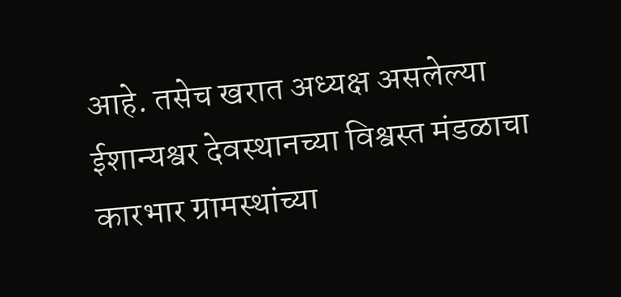आहे. तसेच खरात अध्यक्ष असलेल्या ईशान्यश्वर देवस्थानच्या विश्वस्त मंडळाचा कारभार ग्रामस्थांच्या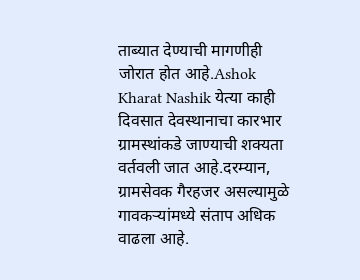ताब्यात देण्याची मागणीही जोरात होत आहे.Ashok Kharat Nashik येत्या काही दिवसात देवस्थानाचा कारभार ग्रामस्थांकडे जाण्याची शक्यता वर्तवली जात आहे.दरम्यान, ग्रामसेवक गैरहजर असल्यामुळे गावकऱ्यांमध्ये संताप अधिक वाढला आहे.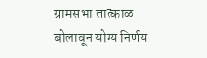ग्रामसभा तात्काळ बोलावून योग्य निर्णय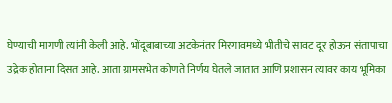घेण्याची मागणी त्यांनी केली आहे. भोंदूबाबाच्या अटकेनंतर मिरगावमध्ये भीतीचे सावट दूर होऊन संतापाचा उद्रेक होताना दिसत आहे. आता ग्रामसभेत कोणते निर्णय घेतले जातात आणि प्रशासन त्यावर काय भूमिका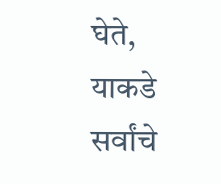घेते, याकडे सर्वांचे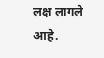लक्ष लागले आहे.